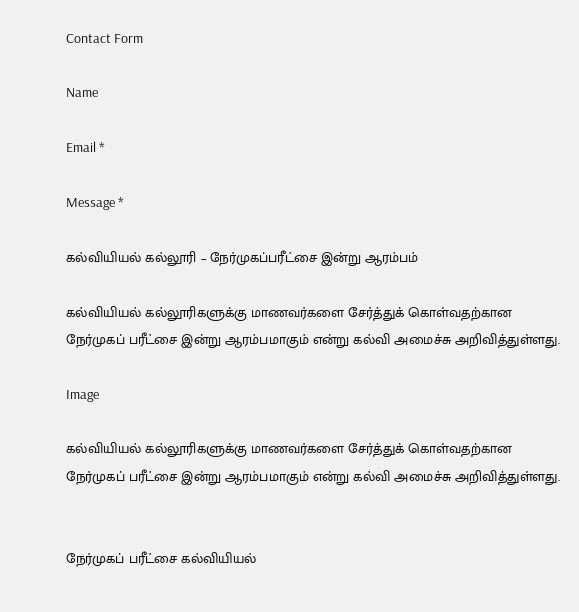Contact Form

Name

Email *

Message *

கல்வியியல் கல்லூரி – நேர்முகப்பரீட்சை இன்று ஆரம்பம்

கல்வியியல் கல்லூரிகளுக்கு மாணவர்களை சேர்த்துக் கொள்வதற்கான நேர்முகப் பரீட்சை இன்று ஆரம்பமாகும் என்று கல்வி அமைச்சு அறிவித்துள்ளது.

Image

கல்வியியல் கல்லூரிகளுக்கு மாணவர்களை சேர்த்துக் கொள்வதற்கான நேர்முகப் பரீட்சை இன்று ஆரம்பமாகும் என்று கல்வி அமைச்சு அறிவித்துள்ளது.


நேர்முகப் பரீட்சை கல்வியியல்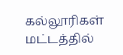கல்லூரிகள் மட்டத்தில்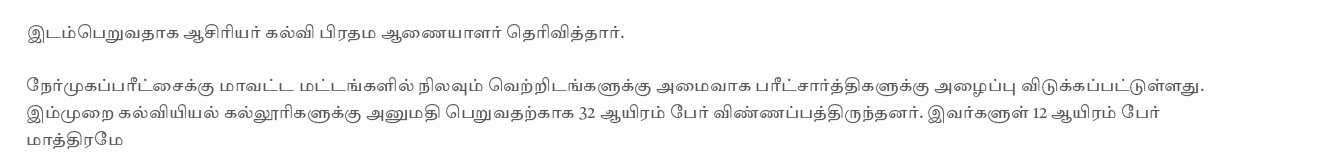இடம்பெறுவதாக ஆசிரியர் கல்வி பிரதம ஆணையாளர் தெரிவித்தார்.

நேர்முகப்பரீட்சைக்கு மாவட்ட மட்டங்களில் நிலவும் வெற்றிடங்களுக்கு அமைவாக பரீட்சார்த்திகளுக்கு அழைப்பு விடுக்கப்பட்டுள்ளது. இம்முறை கல்வியியல் கல்லூரிகளுக்கு அனுமதி பெறுவதற்காக 32 ஆயிரம் பேர் விண்ணப்பத்திருந்தனர். இவர்களுள் 12 ஆயிரம் பேர் மாத்திரமே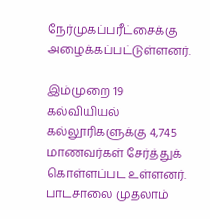நேர்முகப்பரீட்சைக்கு அழைக்கப்பட்டுள்ளனர்.

இம்முறை 19 கல்வியியல் கல்லூரிகளுக்கு 4,745 மாணவர்கள் சேர்த்துக் கொள்ளப்பட உள்ளனர். பாடசாலை முதலாம்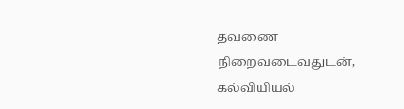தவணை நிறைவடைவதுடன், கல்வியியல்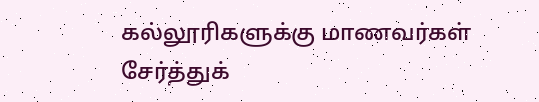கல்லூரிகளுக்கு மாணவர்கள் சேர்த்துக்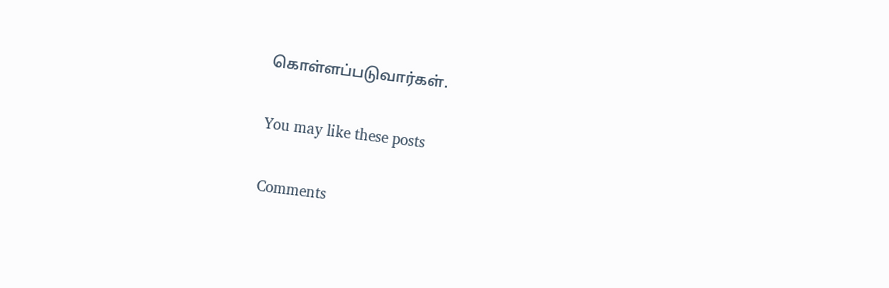கொள்ளப்படுவார்கள்.

You may like these posts

Comments